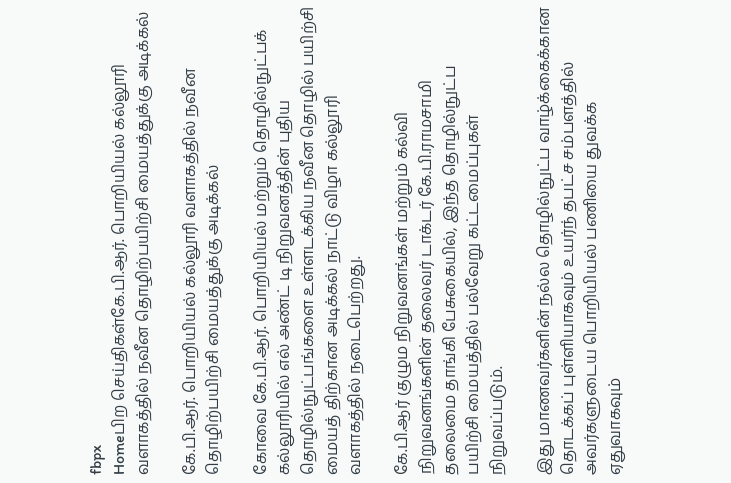fbpx
Homeபிற செய்திகள்கே.பி.ஆர். பொறியியல் கல்லூரி வளாகத்தில் நவீன தொழிற்பயிற்சி மையத்துக்கு அடிக்கல்

கே.பி.ஆர். பொறியியல் கல்லூரி வளாகத்தில் நவீன தொழிற்பயிற்சி மையத்துக்கு அடிக்கல்

கோவை கே.பி.ஆர். பொறியியல் மற்றும் தொழில்நுட்பக் கல்லூரியில் எல் அண்ட் டி நிறுவனத்தின் புதிய தொழில்நுட்பங்களை உள்ளடக்கிய நவீன தொழில் பயிற்சி மையத் திற்கான அடிக்கல் நாட்டு விழா கல்லூரி வளாகத்தில் நடைபெற்றது.

கே.பி.ஆர் குழும நிறுவனங்கள் மற்றும் கல்வி நிறுவனங்களின் தலைவர் டாக்டர் கே.பி.ராமசாமி தலைமை தாங்கி பேசுகையில், இந்த தொழில்நுட்ப பயிற்சி மையத்தில் பல்வேறு கட்டமைப்புகள் நிறுவப்படும்.

இது மாணவர்களின் நல்ல தொழில்நுட்ப வாழ்க்கைக்கான தொடக்கப் புள்ளியாகவும் உயர்ந் தபட்ச சம்பளத்தில் அவர்களுடைய பொறியியல் பணியை துவக்க ஏதுவாகவும்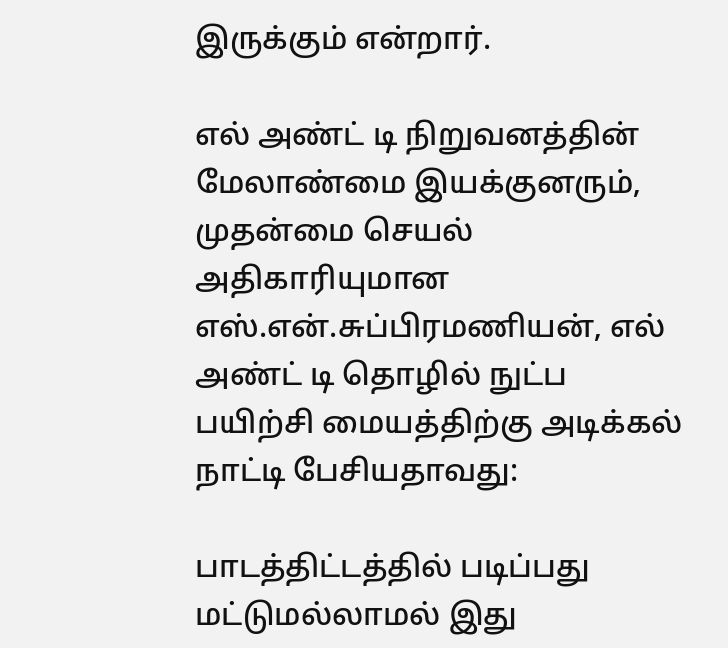இருக்கும் என்றார்.

எல் அண்ட் டி நிறுவனத்தின் மேலாண்மை இயக்குனரும், முதன்மை செயல் அதிகாரியுமான எஸ்.என்.சுப்பிரமணியன், எல் அண்ட் டி தொழில் நுட்ப பயிற்சி மையத்திற்கு அடிக்கல் நாட்டி பேசியதாவது:

பாடத்திட்டத்தில் படிப்பது மட்டுமல்லாமல் இது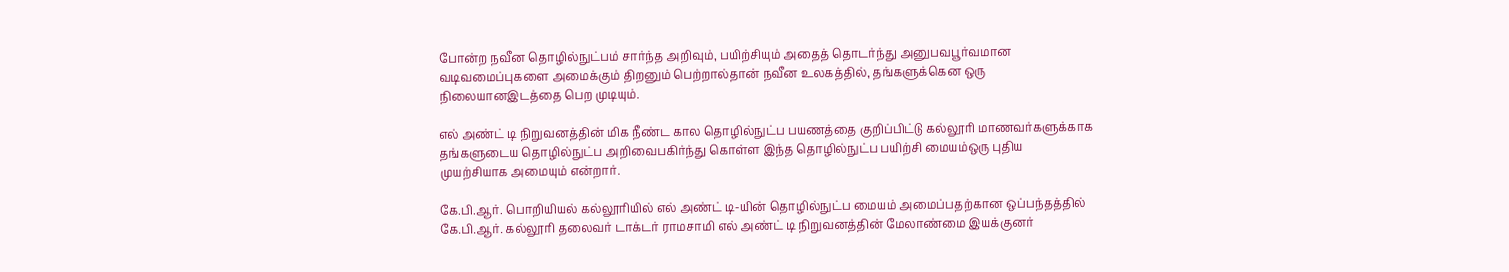போன்ற நவீன தொழில்நுட்பம் சார்ந்த அறிவும், பயிற்சியும் அதைத் தொடர்ந்து அனுபவபூர்வமான வடிவமைப்புகளை அமைக்கும் திறனும் பெற்றால்தான் நவீன உலகத்தில், தங்களுக்கென ஒரு நிலையானஇடத்தை பெற முடியும்.

எல் அண்ட் டி நிறுவனத்தின் மிக நீண்ட கால தொழில்நுட்ப பயணத்தை குறிப்பிட்டு கல்லூரி மாணவர்களுக்காக தங்களுடைய தொழில்நுட்ப அறிவைபகிர்ந்து கொள்ள இந்த தொழில்நுட்ப பயிற்சி மையம்ஒரு புதிய முயற்சியாக அமையும் என்றார்.

கே.பி.ஆர். பொறியியல் கல்லூரியில் எல் அண்ட் டி-யின் தொழில்நுட்ப மையம் அமைப்பதற்கான ஒப்பந்தத்தில் கே.பி.ஆர். கல்லூரி தலைவர் டாக்டர் ராமசாமி எல் அண்ட் டி நிறுவனத்தின் மேலாண்மை இயக்குனர்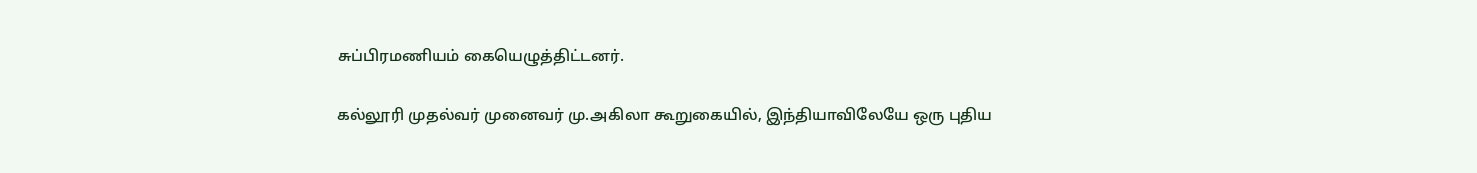சுப்பிரமணியம் கையெழுத்திட்டனர்.

கல்லூரி முதல்வர் முனைவர் மு.அகிலா கூறுகையில், இந்தியாவிலேயே ஒரு புதிய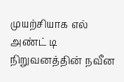முயற்சியாக எல் அண்ட் டி நிறுவனத்தின் நவீன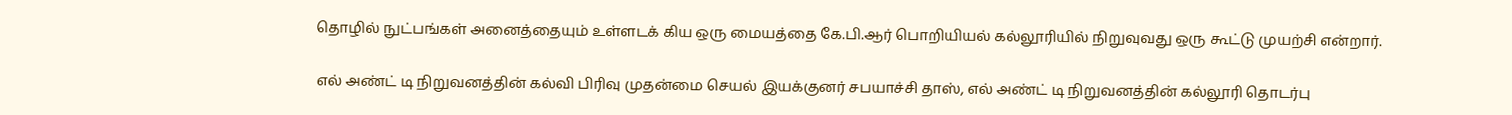தொழில் நுட்பங்கள் அனைத்தையும் உள்ளடக் கிய ஒரு மையத்தை கே.பி.ஆர் பொறியியல் கல்லூரியில் நிறுவுவது ஒரு கூட்டு முயற்சி என்றார்.

எல் அண்ட் டி நிறுவனத்தின் கல்வி பிரிவு முதன்மை செயல் இயக்குனர் சபயாச்சி தாஸ், எல் அண்ட் டி நிறுவனத்தின் கல்லூரி தொடர்பு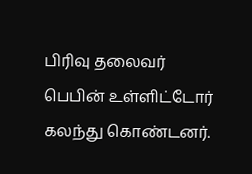பிரிவு தலைவர் பெபின் உள்ளிட்டோர் கலந்து கொண்டனர்.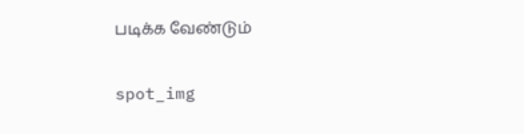படிக்க வேண்டும்

spot_img